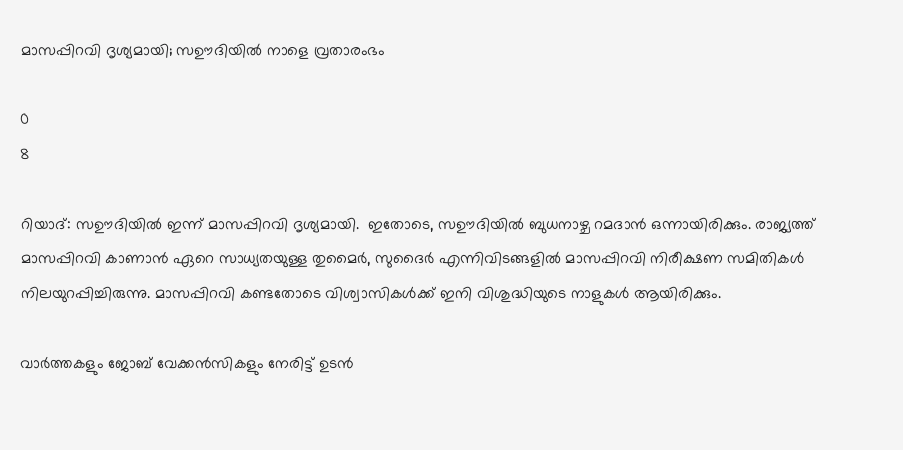മാസപ്പിറവി ദൃശ്യമായി; സഊദിയിൽ നാളെ വ്രതാരംഭം

0
8

റിയാദ്: സഊദിയിൽ ഇന്ന് മാസപ്പിറവി ദൃശ്യമായി.  ഇതോടെ, സഊദിയിൽ ബുധനാഴ്ച റമദാൻ ഒന്നായിരിക്കും. രാജ്യത്ത് മാസപ്പിറവി കാണാൻ ഏറെ സാധ്യതയുള്ള തുമൈർ, സുദൈർ എന്നിവിടങ്ങളിൽ മാസപ്പിറവി നിരീക്ഷണ സമിതികൾ നിലയുറപ്പിച്ചിരുന്നു. മാസപ്പിറവി കണ്ടതോടെ വിശ്വാസികൾക്ക് ഇനി വിശുദ്ധിയുടെ നാളുകൾ ആയിരിക്കും.

വാർത്തകളും ജോബ് വേക്കൻസികളും നേരിട്ട് ഉടൻ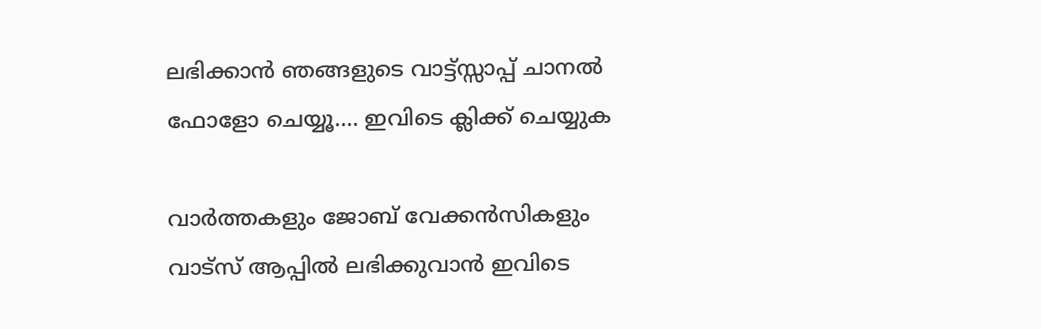ലഭിക്കാൻ ഞങ്ങളുടെ വാട്ട്സ്സാപ്പ് ചാനൽ ഫോളോ ചെയ്യൂ…. ഇവിടെ ക്ലിക്ക് ചെയ്യുക

വാർത്തകളും ജോബ് വേക്കൻസികളും വാട്സ് ആപ്പിൽ ലഭിക്കുവാൻ ഇവിടെ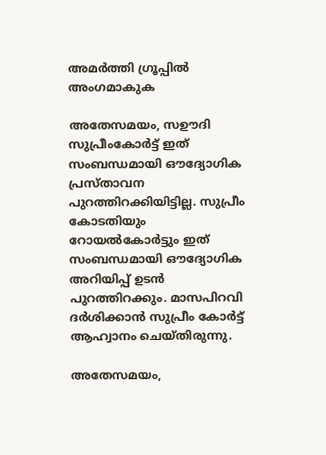അമർത്തി ഗ്രൂപ്പിൽ അംഗമാകുക

അതേസമയം, സഊദി സുപ്രീംകോർട്ട് ഇത് സംബന്ധമായി ഔദ്യോഗിക പ്രസ്‌താവന പുറത്തിറക്കിയിട്ടില്ല. സുപ്രീം കോടതിയും റോയൽകോർട്ടും ഇത് സംബന്ധമായി ഔദ്യോഗിക അറിയിപ്പ് ഉടൻ പുറത്തിറക്കും. മാസപിറവി ദർശിക്കാൻ സുപ്രീം കോർട്ട് ആഹ്വാനം ചെയ്തിരുന്നു.

അതേസമയം,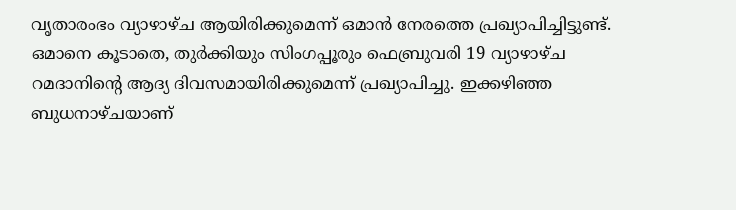വൃതാരംഭം വ്യാഴാഴ്ച ആയിരിക്കുമെന്ന് ഒമാൻ നേരത്തെ പ്രഖ്യാപിച്ചിട്ടുണ്ട്.  ഒമാനെ കൂടാതെ, തുർക്കിയും സിംഗപ്പൂരും ഫെബ്രുവരി 19 വ്യാഴാഴ്ച റമദാനിന്റെ ആദ്യ ദിവസമായിരിക്കുമെന്ന് പ്രഖ്യാപിച്ചു. ഇക്കഴിഞ്ഞ ബുധനാഴ്ചയാണ്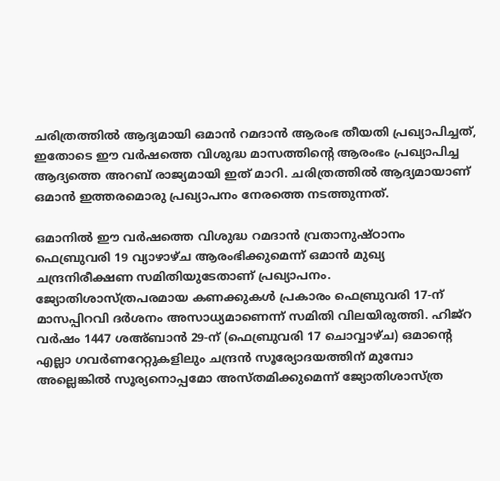ചരിത്രത്തിൽ ആദ്യമായി ഒമാൻ റമദാൻ ആരംഭ തീയതി പ്രഖ്യാപിച്ചത്, ഇതോടെ ഈ വർഷത്തെ വിശുദ്ധ മാസത്തിന്റെ ആരംഭം പ്രഖ്യാപിച്ച ആദ്യത്തെ അറബ് രാജ്യമായി ഇത് മാറി. ചരിത്രത്തിൽ ആദ്യമായാണ് ഒമാൻ ഇത്തരമൊരു പ്രഖ്യാപനം നേരത്തെ നടത്തുന്നത്.

ഒമാനിൽ ഈ വർഷത്തെ വിശുദ്ധ റമദാൻ വ്രതാനുഷ്ഠാനം ഫെബ്രുവരി 19 വ്യാഴാഴ്ച ആരംഭിക്കുമെന്ന് ഒമാൻ മുഖ്യ ചന്ദ്രനിരീക്ഷണ സമിതിയുടേതാണ് പ്രഖ്യാപനം. ജ്യോതിശാസ്ത്രപരമായ കണക്കുകൾ പ്രകാരം ഫെബ്രുവരി 17-ന് മാസപ്പിറവി ദർശനം അസാധ്യമാണെന്ന് സമിതി വിലയിരുത്തി. ഹിജ്റ വർഷം 1447 ശഅ്ബാൻ 29-ന് (ഫെബ്രുവരി 17 ചൊവ്വാഴ്ച) ഒമാന്റെ എല്ലാ ഗവർണറേറ്റുകളിലും ചന്ദ്രൻ സൂര്യോദയത്തിന് മുമ്പോ അല്ലെങ്കിൽ സൂര്യനൊപ്പമോ അസ്തമിക്കുമെന്ന് ജ്യോതിശാസ്ത്ര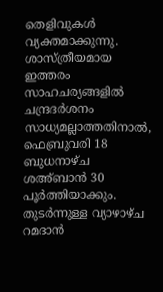തെളിവുകൾ വ്യക്തമാക്കുന്നു. ശാസ്ത്രീയമായ ഇത്തരം സാഹചര്യങ്ങളിൽ ചന്ദ്രദർശനം സാധ്യമല്ലാത്തതിനാൽ, ഫെബ്രുവരി 18 ബുധനാഴ്ച ശഅ്ബാൻ 30 പൂർത്തിയാക്കും. തുടർന്നുള്ള വ്യാഴാഴ്ച റമദാൻ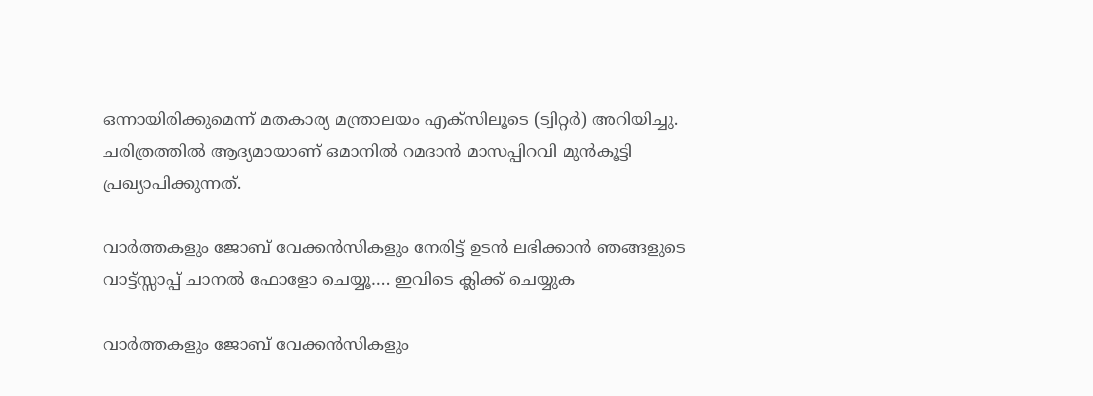ഒന്നായിരിക്കുമെന്ന് മതകാര്യ മന്ത്രാലയം എക്‌സിലൂടെ (ട്വിറ്റർ) അറിയിച്ചു. ചരിത്രത്തിൽ ആദ്യമായാണ് ഒമാനിൽ റമദാൻ മാസപ്പിറവി മുൻകൂട്ടി പ്രഖ്യാപിക്കുന്നത്.

വാർത്തകളും ജോബ് വേക്കൻസികളും നേരിട്ട് ഉടൻ ലഭിക്കാൻ ഞങ്ങളുടെ വാട്ട്സ്സാപ്പ് ചാനൽ ഫോളോ ചെയ്യൂ…. ഇവിടെ ക്ലിക്ക് ചെയ്യുക

വാർത്തകളും ജോബ് വേക്കൻസികളും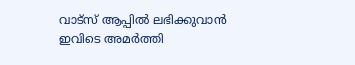വാട്സ് ആപ്പിൽ ലഭിക്കുവാൻ ഇവിടെ അമർത്തി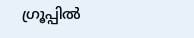ഗ്രൂപ്പിൽ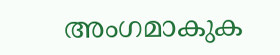അംഗമാകുക